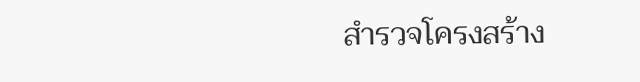สำรวจโครงสร้าง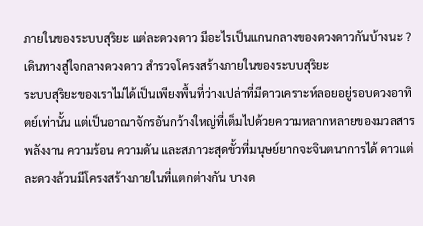ภายในของระบบสุริยะ แต่ละดวงดาว มีอะไรเป็นแกนกลางของดวงดาวกันบ้างนะ ?
เดินทางสู่ใจกลางดวงดาว สำรวจโครงสร้างภายในของระบบสุริยะ
ระบบสุริยะของเราไม่ได้เป็นเพียงพื้นที่ว่างเปล่าที่มีดาวเคราะห์ลอยอยู่รอบดวงอาทิตย์เท่านั้น แต่เป็นอาณาจักรอันกว้างใหญ่ที่เต็มไปด้วยความหลากหลายของมวลสาร พลังงาน ความร้อน ความดัน และสภาวะสุดขั้วที่มนุษย์ยากจะจินตนาการได้ ดาวแต่ละดวงล้วนมีโครงสร้างภายในที่แตกต่างกัน บางด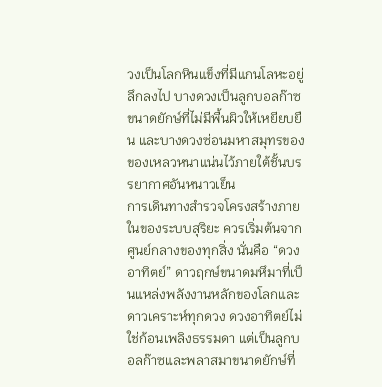วงเป็นโลกหินแข็งที่มีแกนโลหะอยู่ลึกลงไป บางดวงเป็นลูกบอลก๊าซขนาดยักษ์ที่ไม่มีพื้นผิวให้เหยียบยืน และบางดวงซ่อนมหาสมุทรของของเหลวหนาแน่นไว้ภายใต้ชั้นบรรยากาศอันหนาวเย็น
การเดินทางสำรวจโครงสร้างภายในของระบบสุริยะ ควรเริ่มต้นจากศูนย์กลางของทุกสิ่ง นั่นคือ “ดวงอาทิตย์” ดาวฤกษ์ขนาดมหึมาที่เป็นแหล่งพลังงานหลักของโลกและดาวเคราะห์ทุกดวง ดวงอาทิตย์ไม่ใช่ก้อนเพลิงธรรมดา แต่เป็นลูกบอลก๊าซและพลาสมาขนาดยักษ์ที่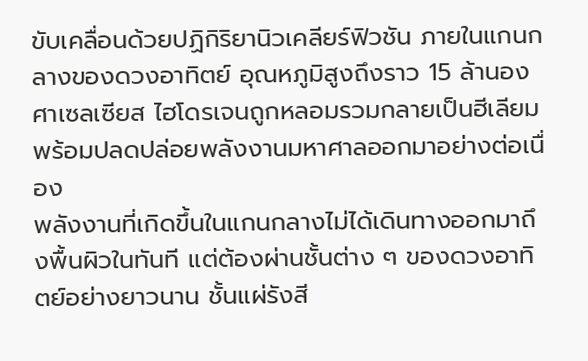ขับเคลื่อนด้วยปฏิกิริยานิวเคลียร์ฟิวชัน ภายในแกนกลางของดวงอาทิตย์ อุณหภูมิสูงถึงราว 15 ล้านองศาเซลเซียส ไฮโดรเจนถูกหลอมรวมกลายเป็นฮีเลียม พร้อมปลดปล่อยพลังงานมหาศาลออกมาอย่างต่อเนื่อง
พลังงานที่เกิดขึ้นในแกนกลางไม่ได้เดินทางออกมาถึงพื้นผิวในทันที แต่ต้องผ่านชั้นต่าง ๆ ของดวงอาทิตย์อย่างยาวนาน ชั้นแผ่รังสี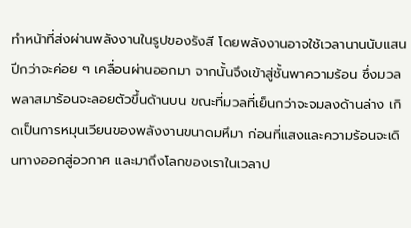ทำหน้าที่ส่งผ่านพลังงานในรูปของรังสี โดยพลังงานอาจใช้เวลานานนับแสนปีกว่าจะค่อย ๆ เคลื่อนผ่านออกมา จากนั้นจึงเข้าสู่ชั้นพาความร้อน ซึ่งมวลพลาสมาร้อนจะลอยตัวขึ้นด้านบน ขณะที่มวลที่เย็นกว่าจะจมลงด้านล่าง เกิดเป็นการหมุนเวียนของพลังงานขนาดมหึมา ก่อนที่แสงและความร้อนจะเดินทางออกสู่อวกาศ และมาถึงโลกของเราในเวลาป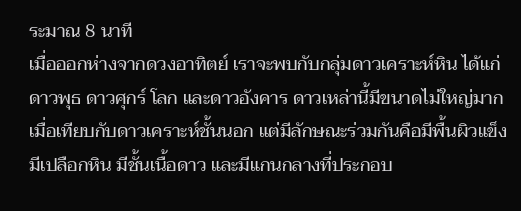ระมาณ 8 นาที
เมื่อออกห่างจากดวงอาทิตย์ เราจะพบกับกลุ่มดาวเคราะห์หิน ได้แก่ ดาวพุธ ดาวศุกร์ โลก และดาวอังคาร ดาวเหล่านี้มีขนาดไม่ใหญ่มากเมื่อเทียบกับดาวเคราะห์ชั้นนอก แต่มีลักษณะร่วมกันคือมีพื้นผิวแข็ง มีเปลือกหิน มีชั้นเนื้อดาว และมีแกนกลางที่ประกอบ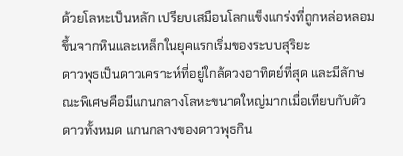ด้วยโลหะเป็นหลัก เปรียบเสมือนโลกแข็งแกร่งที่ถูกหล่อหลอมขึ้นจากหินและเหล็กในยุคแรกเริ่มของระบบสุริยะ
ดาวพุธเป็นดาวเคราะห์ที่อยู่ใกล้ดวงอาทิตย์ที่สุด และมีลักษณะพิเศษคือมีแกนกลางโลหะขนาดใหญ่มากเมื่อเทียบกับตัวดาวทั้งหมด แกนกลางของดาวพุธกิน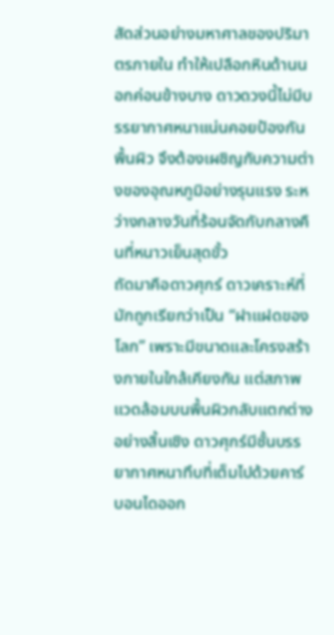สัดส่วนอย่างมหาศาลของปริมาตรภายใน ทำให้เปลือกหินด้านนอกค่อนข้างบาง ดาวดวงนี้ไม่มีบรรยากาศหนาแน่นคอยป้องกันพื้นผิว จึงต้องเผชิญกับความต่างของอุณหภูมิอย่างรุนแรง ระหว่างกลางวันที่ร้อนจัดกับกลางคืนที่หนาวเย็นสุดขั้ว
ถัดมาคือดาวศุกร์ ดาวเคราะห์ที่มักถูกเรียกว่าเป็น “ฝาแฝดของโลก” เพราะมีขนาดและโครงสร้างภายในใกล้เคียงกัน แต่สภาพแวดล้อมบนพื้นผิวกลับแตกต่างอย่างสิ้นเชิง ดาวศุกร์มีชั้นบรรยากาศหนาทึบที่เต็มไปด้วยคาร์บอนไดออก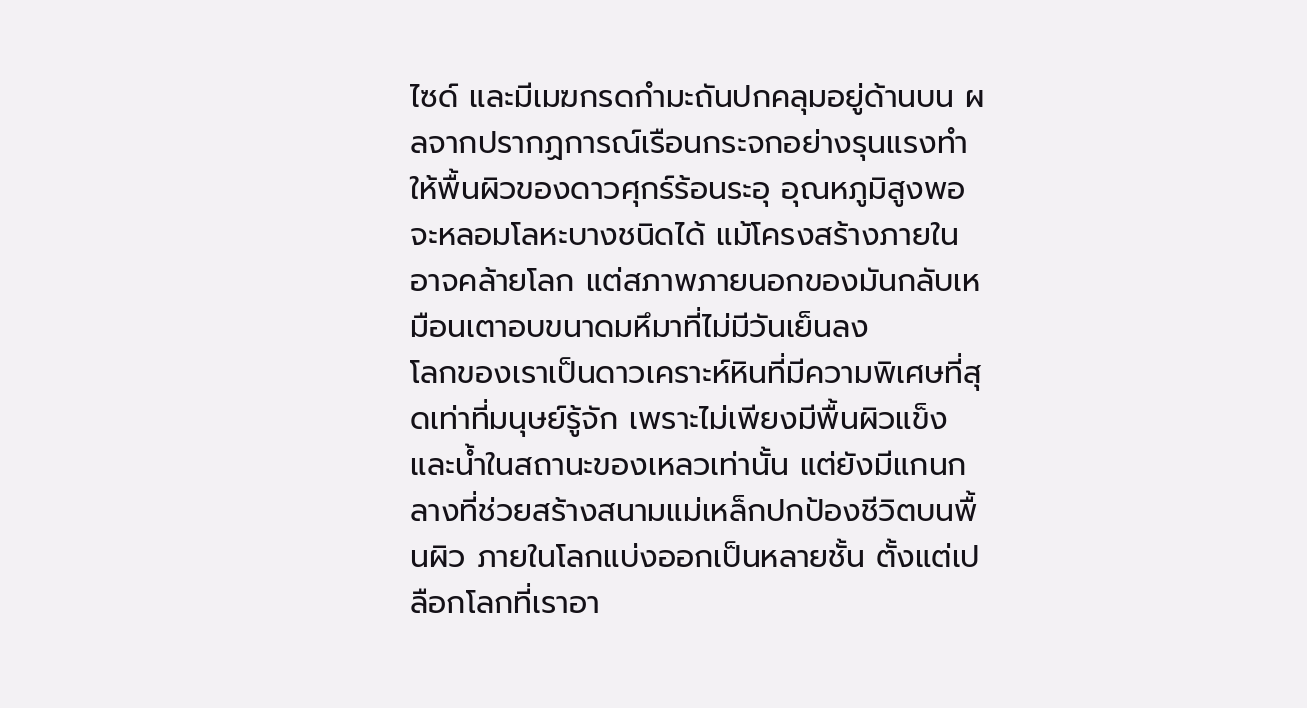ไซด์ และมีเมฆกรดกำมะถันปกคลุมอยู่ด้านบน ผลจากปรากฏการณ์เรือนกระจกอย่างรุนแรงทำให้พื้นผิวของดาวศุกร์ร้อนระอุ อุณหภูมิสูงพอจะหลอมโลหะบางชนิดได้ แม้โครงสร้างภายในอาจคล้ายโลก แต่สภาพภายนอกของมันกลับเหมือนเตาอบขนาดมหึมาที่ไม่มีวันเย็นลง
โลกของเราเป็นดาวเคราะห์หินที่มีความพิเศษที่สุดเท่าที่มนุษย์รู้จัก เพราะไม่เพียงมีพื้นผิวแข็งและน้ำในสถานะของเหลวเท่านั้น แต่ยังมีแกนกลางที่ช่วยสร้างสนามแม่เหล็กปกป้องชีวิตบนพื้นผิว ภายในโลกแบ่งออกเป็นหลายชั้น ตั้งแต่เปลือกโลกที่เราอา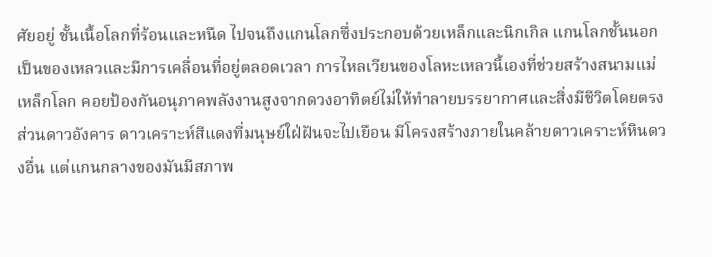ศัยอยู่ ชั้นเนื้อโลกที่ร้อนและหนืด ไปจนถึงแกนโลกซึ่งประกอบด้วยเหล็กและนิกเกิล แกนโลกชั้นนอกเป็นของเหลวและมีการเคลื่อนที่อยู่ตลอดเวลา การไหลเวียนของโลหะเหลวนี้เองที่ช่วยสร้างสนามแม่เหล็กโลก คอยป้องกันอนุภาคพลังงานสูงจากดวงอาทิตย์ไม่ให้ทำลายบรรยากาศและสิ่งมีชีวิตโดยตรง
ส่วนดาวอังคาร ดาวเคราะห์สีแดงที่มนุษย์ใฝ่ฝันจะไปเยือน มีโครงสร้างภายในคล้ายดาวเคราะห์หินดวงอื่น แต่แกนกลางของมันมีสภาพ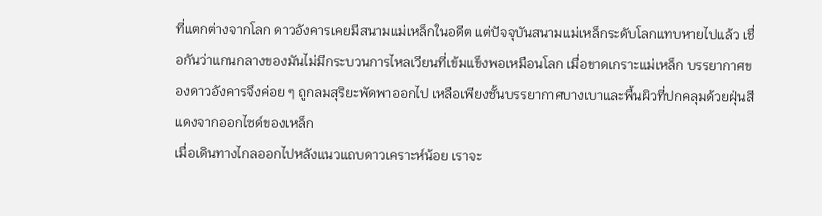ที่แตกต่างจากโลก ดาวอังคารเคยมีสนามแม่เหล็กในอดีต แต่ปัจจุบันสนามแม่เหล็กระดับโลกแทบหายไปแล้ว เชื่อกันว่าแกนกลางของมันไม่มีกระบวนการไหลเวียนที่เข้มแข็งพอเหมือนโลก เมื่อขาดเกราะแม่เหล็ก บรรยากาศของดาวอังคารจึงค่อย ๆ ถูกลมสุริยะพัดพาออกไป เหลือเพียงชั้นบรรยากาศบางเบาและพื้นผิวที่ปกคลุมด้วยฝุ่นสีแดงจากออกไซด์ของเหล็ก
เมื่อเดินทางไกลออกไปหลังแนวแถบดาวเคราะห์น้อย เราจะ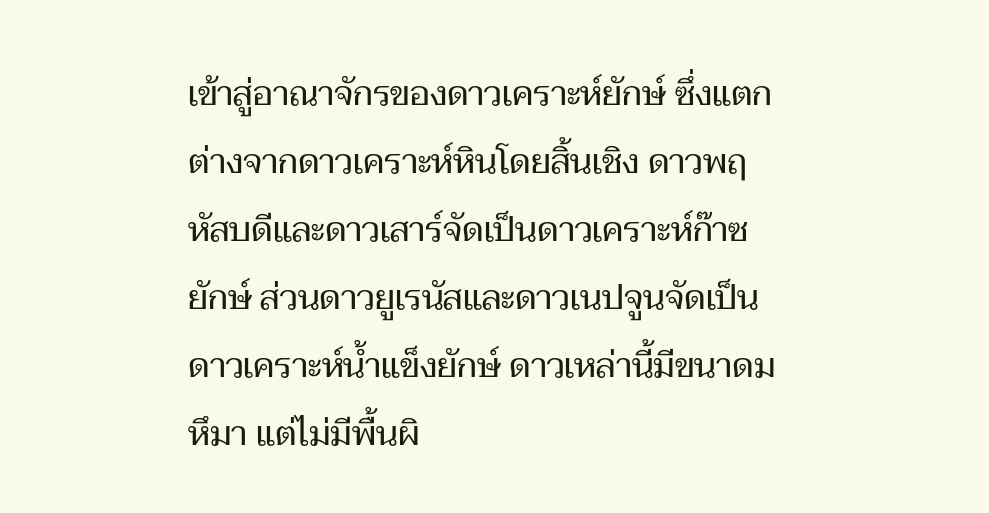เข้าสู่อาณาจักรของดาวเคราะห์ยักษ์ ซึ่งแตกต่างจากดาวเคราะห์หินโดยสิ้นเชิง ดาวพฤหัสบดีและดาวเสาร์จัดเป็นดาวเคราะห์ก๊าซยักษ์ ส่วนดาวยูเรนัสและดาวเนปจูนจัดเป็นดาวเคราะห์น้ำแข็งยักษ์ ดาวเหล่านี้มีขนาดมหึมา แต่ไม่มีพื้นผิ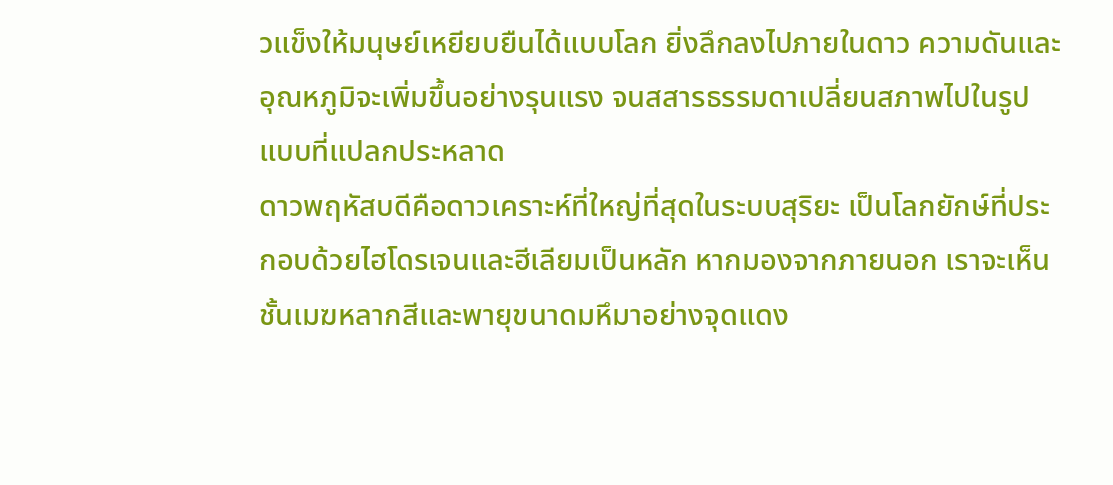วแข็งให้มนุษย์เหยียบยืนได้แบบโลก ยิ่งลึกลงไปภายในดาว ความดันและอุณหภูมิจะเพิ่มขึ้นอย่างรุนแรง จนสสารธรรมดาเปลี่ยนสภาพไปในรูปแบบที่แปลกประหลาด
ดาวพฤหัสบดีคือดาวเคราะห์ที่ใหญ่ที่สุดในระบบสุริยะ เป็นโลกยักษ์ที่ประกอบด้วยไฮโดรเจนและฮีเลียมเป็นหลัก หากมองจากภายนอก เราจะเห็นชั้นเมฆหลากสีและพายุขนาดมหึมาอย่างจุดแดง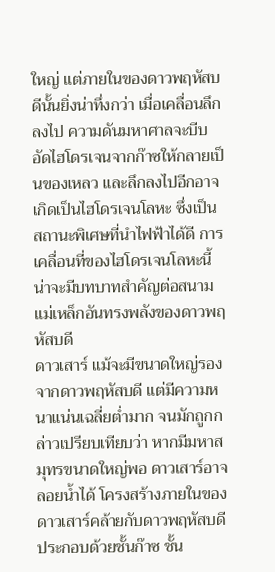ใหญ่ แต่ภายในของดาวพฤหัสบดีนั้นยิ่งน่าทึ่งกว่า เมื่อเคลื่อนลึกลงไป ความดันมหาศาลจะบีบอัดไฮโดรเจนจากก๊าซให้กลายเป็นของเหลว และลึกลงไปอีกอาจเกิดเป็นไฮโดรเจนโลหะ ซึ่งเป็นสถานะพิเศษที่นำไฟฟ้าได้ดี การเคลื่อนที่ของไฮโดรเจนโลหะนี้น่าจะมีบทบาทสำคัญต่อสนามแม่เหล็กอันทรงพลังของดาวพฤหัสบดี
ดาวเสาร์ แม้จะมีขนาดใหญ่รองจากดาวพฤหัสบดี แต่มีความหนาแน่นเฉลี่ยต่ำมาก จนมักถูกกล่าวเปรียบเทียบว่า หากมีมหาสมุทรขนาดใหญ่พอ ดาวเสาร์อาจลอยน้ำได้ โครงสร้างภายในของดาวเสาร์คล้ายกับดาวพฤหัสบดี ประกอบด้วยชั้นก๊าซ ชั้น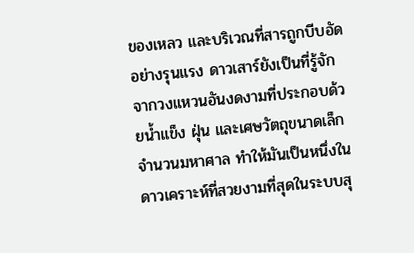ของเหลว และบริเวณที่สารถูกบีบอัดอย่างรุนแรง ดาวเสาร์ยังเป็นที่รู้จักจากวงแหวนอันงดงามที่ประกอบด้วยน้ำแข็ง ฝุ่น และเศษวัตถุขนาดเล็กจำนวนมหาศาล ทำให้มันเป็นหนึ่งในดาวเคราะห์ที่สวยงามที่สุดในระบบสุ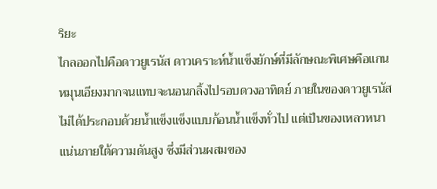ริยะ
ไกลออกไปคือดาวยูเรนัส ดาวเคราะห์น้ำแข็งยักษ์ที่มีลักษณะพิเศษคือแกนหมุนเอียงมากจนแทบจะนอนกลิ้งไปรอบดวงอาทิตย์ ภายในของดาวยูเรนัสไม่ได้ประกอบด้วยน้ำแข็งแข็งแบบก้อนน้ำแข็งทั่วไป แต่เป็นของเหลวหนาแน่นภายใต้ความดันสูง ซึ่งมีส่วนผสมของ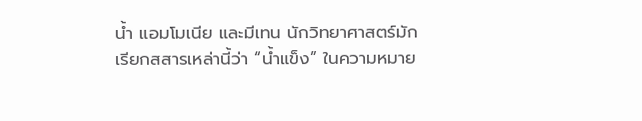น้ำ แอมโมเนีย และมีเทน นักวิทยาศาสตร์มักเรียกสสารเหล่านี้ว่า “น้ำแข็ง” ในความหมาย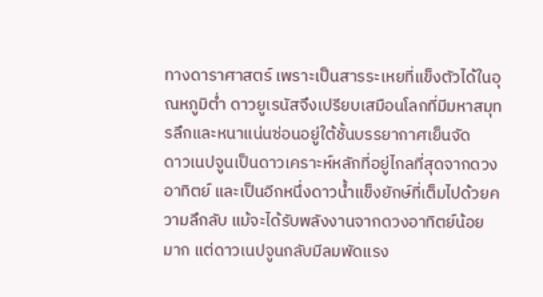ทางดาราศาสตร์ เพราะเป็นสารระเหยที่แข็งตัวได้ในอุณหภูมิต่ำ ดาวยูเรนัสจึงเปรียบเสมือนโลกที่มีมหาสมุทรลึกและหนาแน่นซ่อนอยู่ใต้ชั้นบรรยากาศเย็นจัด
ดาวเนปจูนเป็นดาวเคราะห์หลักที่อยู่ไกลที่สุดจากดวงอาทิตย์ และเป็นอีกหนึ่งดาวน้ำแข็งยักษ์ที่เต็มไปด้วยความลึกลับ แม้จะได้รับพลังงานจากดวงอาทิตย์น้อยมาก แต่ดาวเนปจูนกลับมีลมพัดแรง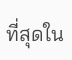ที่สุดใน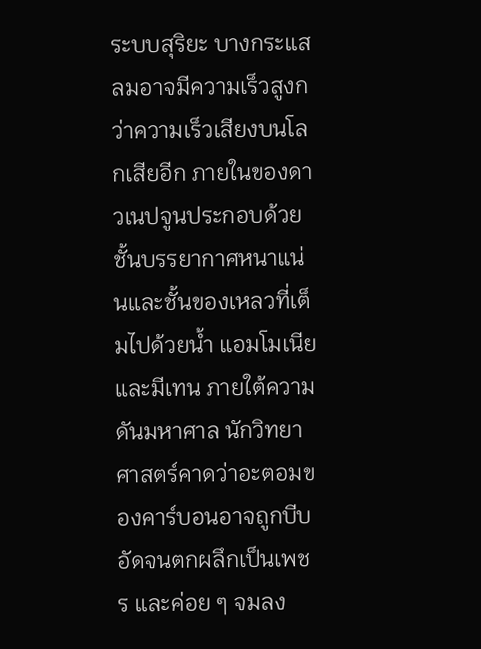ระบบสุริยะ บางกระแสลมอาจมีความเร็วสูงกว่าความเร็วเสียงบนโลกเสียอีก ภายในของดาวเนปจูนประกอบด้วยชั้นบรรยากาศหนาแน่นและชั้นของเหลวที่เต็มไปด้วยน้ำ แอมโมเนีย และมีเทน ภายใต้ความดันมหาศาล นักวิทยาศาสตร์คาดว่าอะตอมของคาร์บอนอาจถูกบีบอัดจนตกผลึกเป็นเพชร และค่อย ๆ จมลง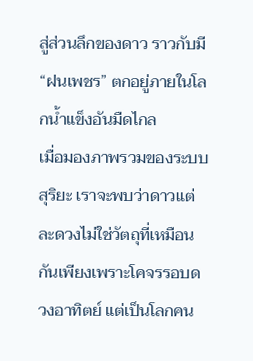สู่ส่วนลึกของดาว ราวกับมี “ฝนเพชร” ตกอยู่ภายในโลกน้ำแข็งอันมืดไกล
เมื่อมองภาพรวมของระบบสุริยะ เราจะพบว่าดาวแต่ละดวงไม่ใช่วัตถุที่เหมือนกันเพียงเพราะโคจรรอบดวงอาทิตย์ แต่เป็นโลกคน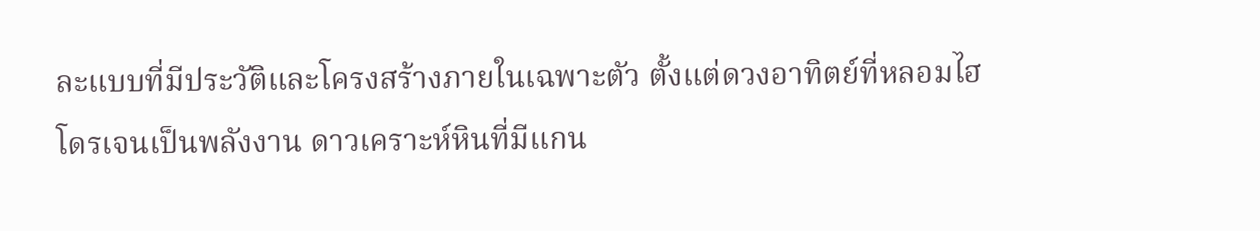ละแบบที่มีประวัติและโครงสร้างภายในเฉพาะตัว ตั้งแต่ดวงอาทิตย์ที่หลอมไฮโดรเจนเป็นพลังงาน ดาวเคราะห์หินที่มีแกน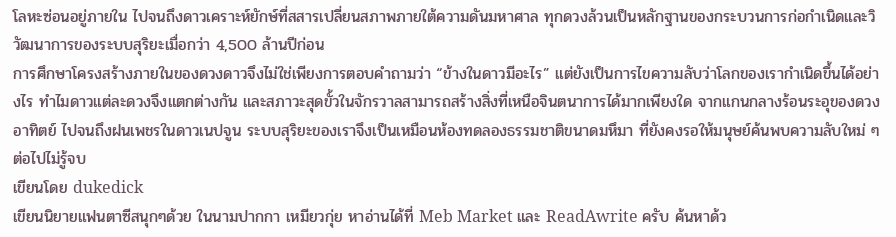โลหะซ่อนอยู่ภายใน ไปจนถึงดาวเคราะห์ยักษ์ที่สสารเปลี่ยนสภาพภายใต้ความดันมหาศาล ทุกดวงล้วนเป็นหลักฐานของกระบวนการก่อกำเนิดและวิวัฒนาการของระบบสุริยะเมื่อกว่า 4,500 ล้านปีก่อน
การศึกษาโครงสร้างภายในของดวงดาวจึงไม่ใช่เพียงการตอบคำถามว่า “ข้างในดาวมีอะไร” แต่ยังเป็นการไขความลับว่าโลกของเรากำเนิดขึ้นได้อย่างไร ทำไมดาวแต่ละดวงจึงแตกต่างกัน และสภาวะสุดขั้วในจักรวาลสามารถสร้างสิ่งที่เหนือจินตนาการได้มากเพียงใด จากแกนกลางร้อนระอุของดวงอาทิตย์ ไปจนถึงฝนเพชรในดาวเนปจูน ระบบสุริยะของเราจึงเป็นเหมือนห้องทดลองธรรมชาติขนาดมหึมา ที่ยังคงรอให้มนุษย์ค้นพบความลับใหม่ ๆ ต่อไปไม่รู้จบ
เขียนโดย dukedick
เขียนนิยายแฟนตาซีสนุกๆด้วย ในนามปากกา เหมียวกุ่ย หาอ่านได้ที่ Meb Market และ ReadAwrite ครับ ค้นหาด้ว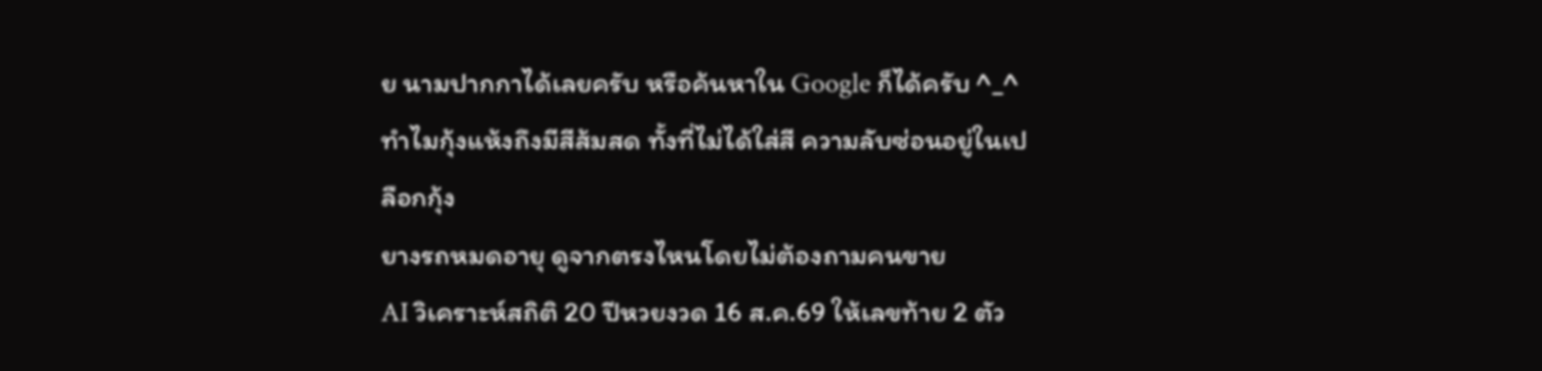ย นามปากกาได้เลยครับ หรือค้นหาใน Google ก็ได้ครับ ^_^
ทำไมกุ้งแห้งถึงมีสีส้มสด ทั้งที่ไม่ได้ใส่สี ความลับซ่อนอยู่ในเปลือกกุ้ง
ยางรถหมดอายุ ดูจากตรงไหนโดยไม่ต้องถามคนขาย
AI วิเคราะห์สถิติ 20 ปีหวยงวด 16 ส.ค.69 ให้เลขท้าย 2 ตัว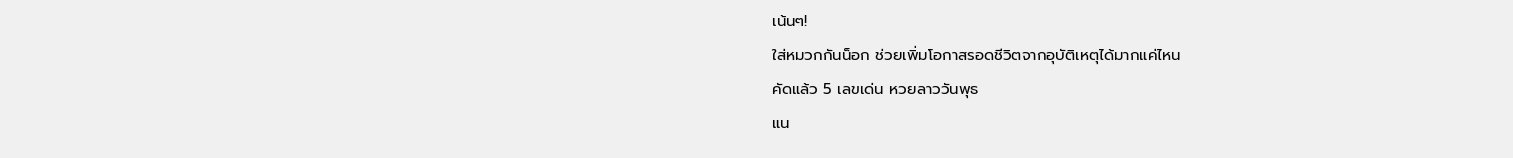เน้นๆ!
ใส่หมวกกันน็อก ช่วยเพิ่มโอกาสรอดชีวิตจากอุบัติเหตุได้มากแค่ไหน
คัดแล้ว 5 เลขเด่น หวยลาววันพุธ
แน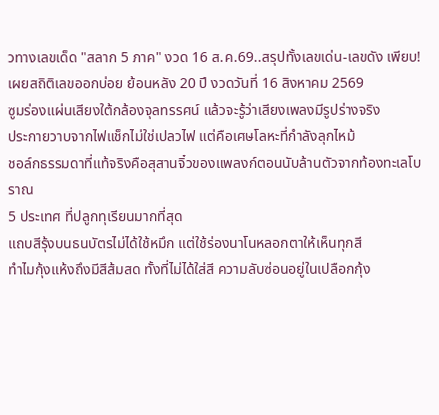วทางเลขเด็ด "สลาก 5 ภาค" งวด 16 ส.ค.69..สรุปทั้งเลขเด่น-เลขดัง เพียบ!
เผยสถิติเลขออกบ่อย ย้อนหลัง 20 ปี งวดวันที่ 16 สิงหาคม 2569
ซูมร่องแผ่นเสียงใต้กล้องจุลทรรศน์ แล้วจะรู้ว่าเสียงเพลงมีรูปร่างจริง
ประกายวาบจากไฟแช็กไม่ใช่เปลวไฟ แต่คือเศษโลหะที่กำลังลุกไหม้
ชอล์กธรรมดาที่แท้จริงคือสุสานจิ๋วของแพลงก์ตอนนับล้านตัวจากท้องทะเลโบราณ
5 ประเทศ ที่ปลูกทุเรียนมากที่สุด
แถบสีรุ้งบนธนบัตรไม่ได้ใช้หมึก แต่ใช้ร่องนาโนหลอกตาให้เห็นทุกสี
ทำไมกุ้งแห้งถึงมีสีส้มสด ทั้งที่ไม่ได้ใส่สี ความลับซ่อนอยู่ในเปลือกกุ้ง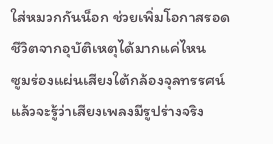ใส่หมวกกันน็อก ช่วยเพิ่มโอกาสรอดชีวิตจากอุบัติเหตุได้มากแค่ไหน
ซูมร่องแผ่นเสียงใต้กล้องจุลทรรศน์ แล้วจะรู้ว่าเสียงเพลงมีรูปร่างจริง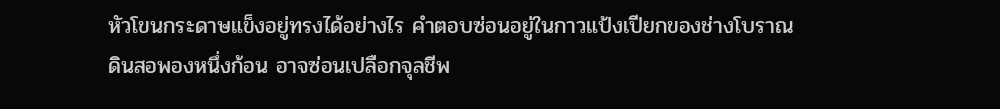หัวโขนกระดาษแข็งอยู่ทรงได้อย่างไร คำตอบซ่อนอยู่ในกาวแป้งเปียกของช่างโบราณ
ดินสอพองหนึ่งก้อน อาจซ่อนเปลือกจุลชีพ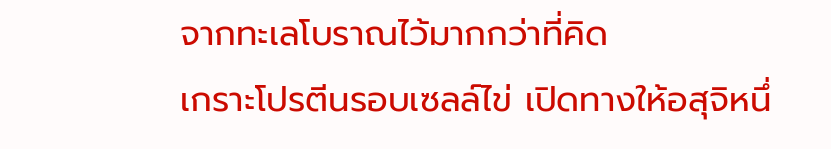จากทะเลโบราณไว้มากกว่าที่คิด
เกราะโปรตีนรอบเซลล์ไข่ เปิดทางให้อสุจิหนึ่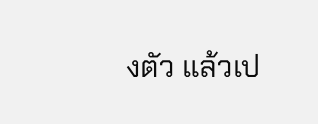งตัว แล้วเป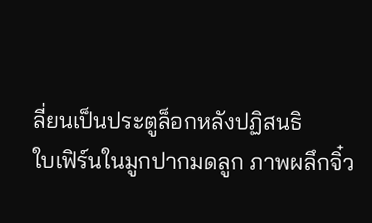ลี่ยนเป็นประตูล็อกหลังปฏิสนธิ
ใบเฟิร์นในมูกปากมดลูก ภาพผลึกจิ๋ว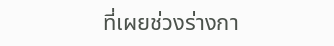ที่เผยช่วงร่างกา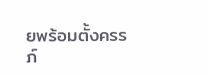ยพร้อมตั้งครรภ์